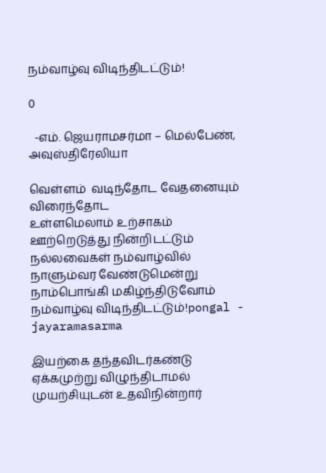நம்வாழ்வு விடிந்திடட்டும்!

0

  -எம். ஜெயராமசர்மா – மெல்பேண், அவுஸ்திரேலியா

வெள்ளம்  வடிந்தோட வேதனையும் விரைந்தோட
உள்ளமெலாம் உற்சாகம் ஊற்றெடுத்து நின்றிடட்டும்
நல்லவைகள் நம்வாழ்வில் நாளும்வர வேண்டுமென்று
நாம்பொங்கி மகிழ்ந்திடுவோம் நம்வாழ்வு விடிந்திடட்டும்!pongal - jayaramasarma

இயற்கை தந்தவிடர்கண்டு ஏக்கமுற்று விழுந்திடாமல்
முயற்சியுடன் உதவிநின்றார்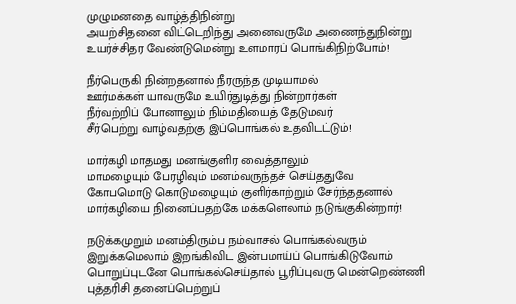முழுமனதை வாழ்த்திநின்று
அயற்சிதனை விட்டெறிந்து அனைவருமே அணைந்துநின்று
உயர்ச்சிதர வேண்டுமென்று உளமாரப் பொங்கிநிற்போம்!

நீர்பெருகி நின்றதனால் நீரருந்த முடியாமல்
ஊர்மக்கள் யாவருமே உயிர்துடித்து நின்றார்கள்
நீர்வற்றிப் போனாலும் நிம்மதியைத் தேடுமவர்
சீர்பெற்று வாழ்வதற்கு இப்பொங்கல் உதவிடட்டும்!

மார்கழி மாதமது மனங்குளிர வைத்தாலும்
மாமழையும் பேரழிவும் மனம்வருந்தச் செய்ததுவே
கோபமொடு கொடுமழையும் குளிர்காற்றும் சேர்ந்ததனால்
மார்கழியை நினைப்பதற்கே மக்களெலாம் நடுங்குகின்றார்!

நடுக்கமுறும் மனம்திரும்ப நம்வாசல் பொங்கல்வரும்
இறுக்கமெலாம் இறங்கிவிட இன்பமாய்ப் பொங்கிடுவோம்
பொறுப்புடனே பொங்கல்செய்தால் பூரிப்புவரு மென்றெண்ணி
புத்தரிசி தனைப்பெற்றுப்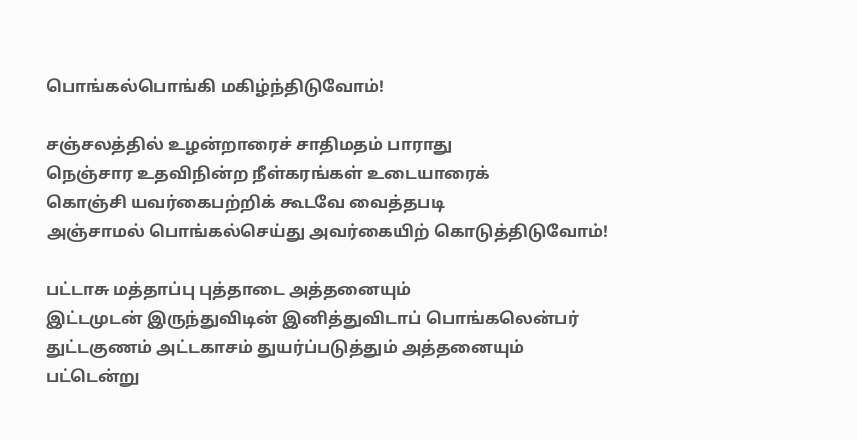பொங்கல்பொங்கி மகிழ்ந்திடுவோம்!

சஞ்சலத்தில் உழன்றாரைச் சாதிமதம் பாராது
நெஞ்சார உதவிநின்ற நீள்கரங்கள் உடையாரைக்
கொஞ்சி யவர்கைபற்றிக் கூடவே வைத்தபடி
அஞ்சாமல் பொங்கல்செய்து அவர்கையிற் கொடுத்திடுவோம்!

பட்டாசு மத்தாப்பு புத்தாடை அத்தனையும்
இட்டமுடன் இருந்துவிடின் இனித்துவிடாப் பொங்கலென்பர்
துட்டகுணம் அட்டகாசம் துயர்ப்படுத்தும் அத்தனையும்
பட்டென்று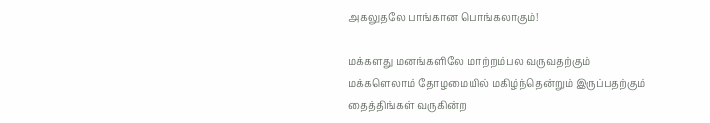அகலுதலே பாங்கான பொங்கலாகும்!

மக்களது மனங்களிலே மாற்றம்பல வருவதற்கும்
மக்களெலாம் தோழமையில் மகிழ்ந்தென்றும் இருப்பதற்கும்
தைத்திங்கள் வருகின்ற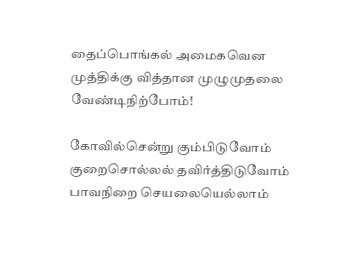தைப்பொங்கல் அமைகவென
முத்திக்கு வித்தான முழுமுதலை வேண்டிநிற்போம்!

கோவில்சென்று கும்பிடுவோம் குறைசொல்லல் தவிர்த்திடுவோம்
பாவநிறை செயலையெல்லாம்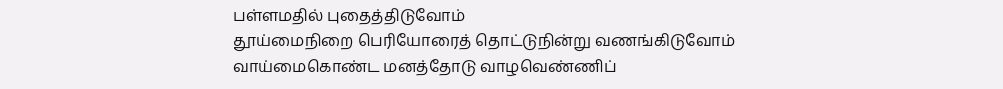பள்ளமதில் புதைத்திடுவோம்
தூய்மைநிறை பெரியோரைத் தொட்டுநின்று வணங்கிடுவோம்
வாய்மைகொண்ட மனத்தோடு வாழவெண்ணிப்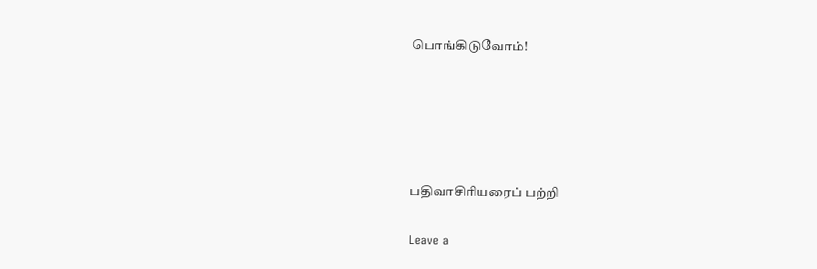பொங்கிடுவோம்!





பதிவாசிரியரைப் பற்றி

Leave a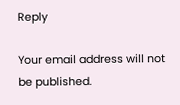Reply

Your email address will not be published.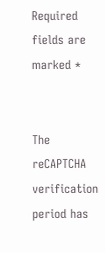Required fields are marked *


The reCAPTCHA verification period has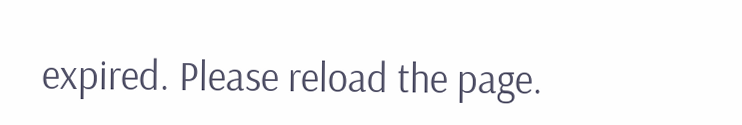expired. Please reload the page.